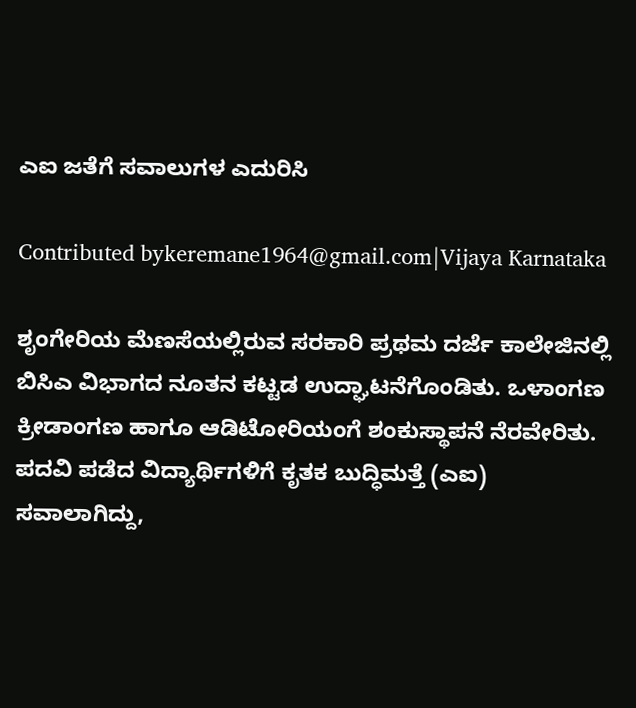ಎಐ ಜತೆಗೆ ಸವಾಲುಗಳ ಎದುರಿಸಿ

Contributed bykeremane1964@gmail.com|Vijaya Karnataka

ಶೃಂಗೇರಿಯ ಮೆಣಸೆಯಲ್ಲಿರುವ ಸರಕಾರಿ ಪ್ರಥಮ ದರ್ಜೆ ಕಾಲೇಜಿನಲ್ಲಿ ಬಿಸಿಎ ವಿಭಾಗದ ನೂತನ ಕಟ್ಟಡ ಉದ್ಘಾಟನೆಗೊಂಡಿತು. ಒಳಾಂಗಣ ಕ್ರೀಡಾಂಗಣ ಹಾಗೂ ಆಡಿಟೋರಿಯಂಗೆ ಶಂಕುಸ್ಥಾಪನೆ ನೆರವೇರಿತು. ಪದವಿ ಪಡೆದ ವಿದ್ಯಾರ್ಥಿಗಳಿಗೆ ಕೃತಕ ಬುದ್ಧಿಮತ್ತೆ (ಎಐ) ಸವಾಲಾಗಿದ್ದು,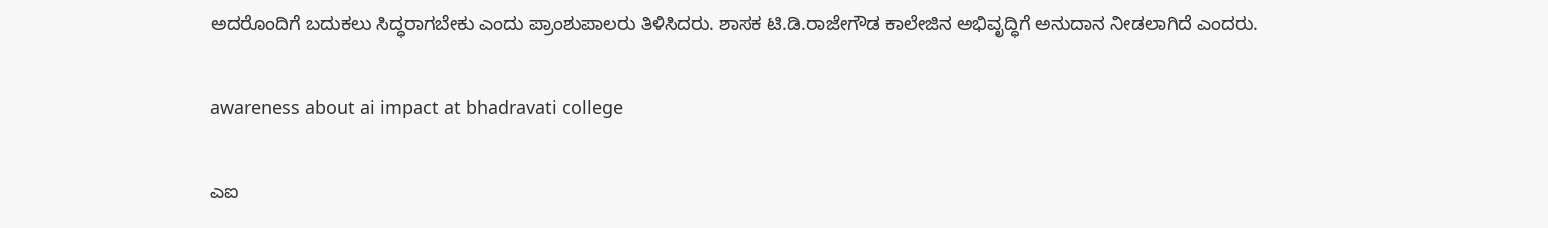ಅದರೊಂದಿಗೆ ಬದುಕಲು ಸಿದ್ಧರಾಗಬೇಕು ಎಂದು ಪ್ರಾಂಶುಪಾಲರು ತಿಳಿಸಿದರು. ಶಾಸಕ ಟಿ.ಡಿ.ರಾಜೇಗೌಡ ಕಾಲೇಜಿನ ಅಭಿವೃದ್ಧಿಗೆ ಅನುದಾನ ನೀಡಲಾಗಿದೆ ಎಂದರು.

awareness about ai impact at bhadravati college

ಎಐ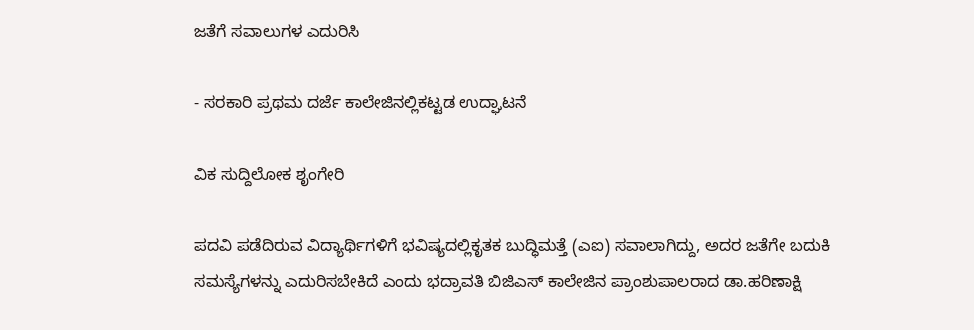ಜತೆಗೆ ಸವಾಲುಗಳ ಎದುರಿಸಿ

- ಸರಕಾರಿ ಪ್ರಥಮ ದರ್ಜೆ ಕಾಲೇಜಿನಲ್ಲಿಕಟ್ಟಡ ಉದ್ಘಾಟನೆ

ವಿಕ ಸುದ್ದಿಲೋಕ ಶೃಂಗೇರಿ

ಪದವಿ ಪಡೆದಿರುವ ವಿದ್ಯಾರ್ಥಿಗಳಿಗೆ ಭವಿಷ್ಯದಲ್ಲಿಕೃತಕ ಬುದ್ಧಿಮತ್ತೆ (ಎಐ) ಸವಾಲಾಗಿದ್ದು, ಅದರ ಜತೆಗೇ ಬದುಕಿ ಸಮಸ್ಯೆಗಳನ್ನು ಎದುರಿಸಬೇಕಿದೆ ಎಂದು ಭದ್ರಾವತಿ ಬಿಜಿಎಸ್ ಕಾಲೇಜಿನ ಪ್ರಾಂಶುಪಾಲರಾದ ಡಾ.ಹರಿಣಾಕ್ಷಿ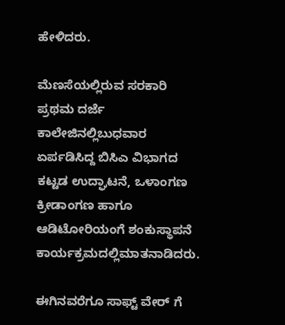ಹೇಳಿದರು.

ಮೆಣಸೆಯಲ್ಲಿರುವ ಸರಕಾರಿ ಪ್ರಥಮ ದರ್ಜೆ ಕಾಲೇಜಿನಲ್ಲಿಬುಧವಾರ ಏರ್ಪಡಿಸಿದ್ದ ಬಿಸಿಎ ವಿಭಾಗದ ಕಟ್ಟಡ ಉದ್ಘಾಟನೆ, ಒಳಾಂಗಣ ಕ್ರೀಡಾಂಗಣ ಹಾಗೂ ಆಡಿಟೋರಿಯಂಗೆ ಶಂಕುಸ್ಥಾಪನೆ ಕಾರ್ಯಕ್ರಮದಲ್ಲಿಮಾತನಾಡಿದರು.

ಈಗಿನವರೆಗೂ ಸಾಫ್ಟ್ ವೇರ್ ಗೆ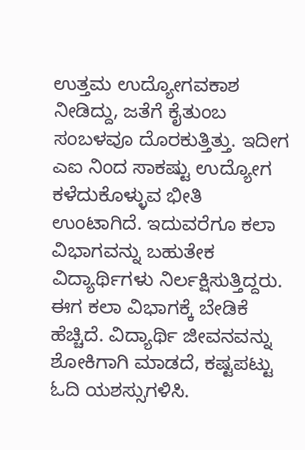ಉತ್ತಮ ಉದ್ಯೋಗವಕಾಶ ನೀಡಿದ್ದು, ಜತೆಗೆ ಕೈತುಂಬ ಸಂಬಳವೂ ದೊರಕುತ್ತಿತ್ತು. ಇದೀಗ ಎಐ ನಿಂದ ಸಾಕಷ್ಟು ಉದ್ಯೋಗ ಕಳೆದುಕೊಳ್ಳುವ ಭೀತಿ ಉಂಟಾಗಿದೆ. ಇದುವರೆಗೂ ಕಲಾ ವಿಭಾಗವನ್ನು ಬಹುತೇಕ ವಿದ್ಯಾರ್ಥಿಗಳು ನಿರ್ಲಕ್ಷಿಸುತ್ತಿದ್ದರು. ಈಗ ಕಲಾ ವಿಭಾಗಕ್ಕೆ ಬೇಡಿಕೆ ಹೆಚ್ಚಿದೆ. ವಿದ್ಯಾರ್ಥಿ ಜೀವನವನ್ನು ಶೋಕಿಗಾಗಿ ಮಾಡದೆ, ಕಷ್ಟಪಟ್ಟು ಓದಿ ಯಶಸ್ಸುಗಳಿಸಿ.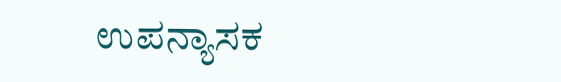ಉಪನ್ಯಾಸಕ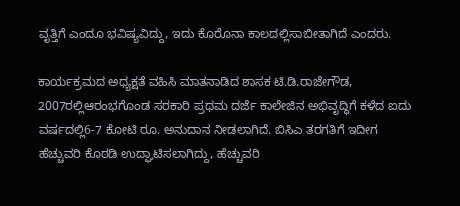ವೃತ್ತಿಗೆ ಎಂದೂ ಭವಿಷ್ಯವಿದ್ದು, ಇದು ಕೊರೊನಾ ಕಾಲದಲ್ಲಿಸಾಬೀತಾಗಿದೆ ಎಂದರು.

ಕಾರ್ಯಕ್ರಮದ ಅಧ್ಯಕ್ಷತೆ ವಹಿಸಿ ಮಾತನಾಡಿದ ಶಾಸಕ ಟಿ.ಡಿ.ರಾಜೇಗೌಡ, 2007ರಲ್ಲಿಆರಂಭಗೊಂಡ ಸರಕಾರಿ ಪ್ರಥಮ ದರ್ಜೆ ಕಾಲೇಜಿನ ಅಭಿವೃದ್ಧಿಗೆ ಕಳೆದ ಐದು ವರ್ಷದಲ್ಲಿ6-7 ಕೋಟಿ ರೂ. ಅನುದಾನ ನೀಡಲಾಗಿದೆ. ಬಿಸಿಎ ತರಗತಿಗೆ ಇದೀಗ ಹೆಚ್ಚುವರಿ ಕೊಠಡಿ ಉದ್ಘಾಟಿಸಲಾಗಿದ್ದು, ಹೆಚ್ಚುವರಿ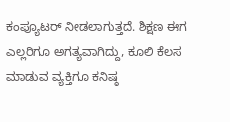ಕಂಪ್ಯೂಟರ್ ನೀಡಲಾಗುತ್ತದೆ. ಶಿಕ್ಷಣ ಈಗ ಎಲ್ಲರಿಗೂ ಅಗತ್ಯವಾಗಿದ್ದು, ಕೂಲಿ ಕೆಲಸ ಮಾಡುವ ವ್ಯಕ್ತಿಗೂ ಕನಿಷ್ಠ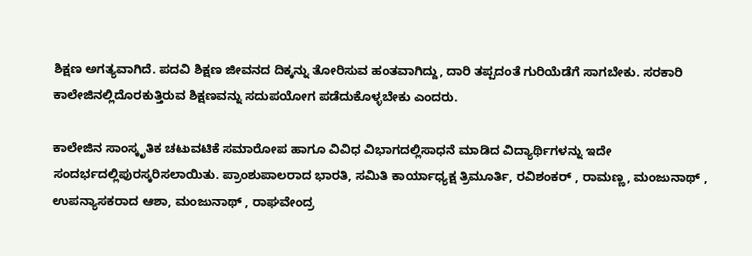ಶಿಕ್ಷಣ ಅಗತ್ಯವಾಗಿದೆ. ಪದವಿ ಶಿಕ್ಷಣ ಜೀವನದ ದಿಕ್ಕನ್ನು ತೋರಿಸುವ ಹಂತವಾಗಿದ್ದು, ದಾರಿ ತಪ್ಪದಂತೆ ಗುರಿಯೆಡೆಗೆ ಸಾಗಬೇಕು. ಸರಕಾರಿ ಕಾಲೇಜಿನಲ್ಲಿದೊರಕುತ್ತಿರುವ ಶಿಕ್ಷಣವನ್ನು ಸದುಪಯೋಗ ಪಡೆದುಕೊಳ್ಳಬೇಕು ಎಂದರು.

ಕಾಲೇಜಿನ ಸಾಂಸ್ಕೃತಿಕ ಚಟುವಟಿಕೆ ಸಮಾರೋಪ ಹಾಗೂ ವಿವಿಧ ವಿಭಾಗದಲ್ಲಿಸಾಧನೆ ಮಾಡಿದ ವಿದ್ಯಾರ್ಥಿಗಳನ್ನು ಇದೇ ಸಂದರ್ಭದಲ್ಲಿಪುರಸ್ಕರಿಸಲಾಯಿತು. ಪ್ರಾಂಶುಪಾಲರಾದ ಭಾರತಿ, ಸಮಿತಿ ಕಾರ್ಯಾಧ್ಯಕ್ಷ ತ್ರಿಮೂರ್ತಿ, ರವಿಶಂಕರ್ , ರಾಮಣ್ಣ, ಮಂಜುನಾಥ್ , ಉಪನ್ಯಾಸಕರಾದ ಆಶಾ, ಮಂಜುನಾಥ್ , ರಾಘವೇಂದ್ರ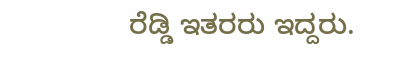ರೆಡ್ಡಿ ಇತರರು ಇದ್ದರು.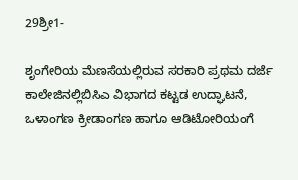29ಶ್ರೀ1-

ಶೃಂಗೇರಿಯ ಮೆಣಸೆಯಲ್ಲಿರುವ ಸರಕಾರಿ ಪ್ರಥಮ ದರ್ಜೆ ಕಾಲೇಜಿನಲ್ಲಿಬಿಸಿಎ ವಿಭಾಗದ ಕಟ್ಟಡ ಉದ್ಘಾಟನೆ, ಒಳಾಂಗಣ ಕ್ರೀಡಾಂಗಣ ಹಾಗೂ ಆಡಿಟೋರಿಯಂಗೆ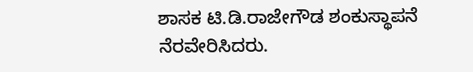ಶಾಸಕ ಟಿ.ಡಿ.ರಾಜೇಗೌಡ ಶಂಕುಸ್ಥಾಪನೆ ನೆರವೇರಿಸಿದರು.